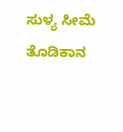ಸುಳ್ಯ ಸೀಮೆ ತೊಡಿಕಾನ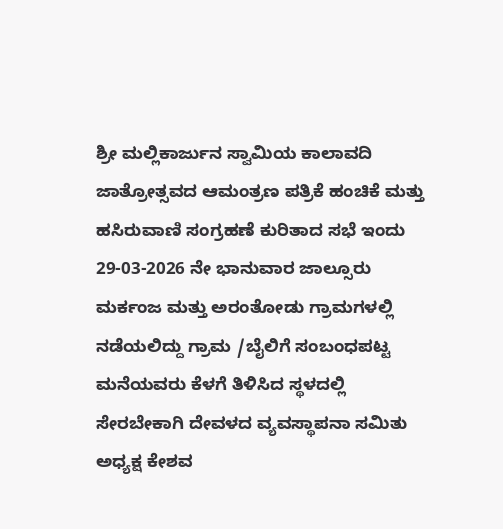ಶ್ರೀ ಮಲ್ಲಿಕಾರ್ಜುನ ಸ್ವಾಮಿಯ ಕಾಲಾವದಿ ಜಾತ್ರೋತ್ಸವದ ಆಮಂತ್ರಣ ಪತ್ರಿಕೆ ಹಂಚಿಕೆ ಮತ್ತು ಹಸಿರುವಾಣಿ ಸಂಗ್ರಹಣೆ ಕುರಿತಾದ ಸಭೆ ಇಂದು 29-03-2026 ನೇ ಭಾನುವಾರ ಜಾಲ್ಸೂರು ಮರ್ಕಂಜ ಮತ್ತು ಅರಂತೋಡು ಗ್ರಾಮಗಳಲ್ಲಿ ನಡೆಯಲಿದ್ದು ಗ್ರಾಮ /ಬೈಲಿಗೆ ಸಂಬಂಧಪಟ್ಟ ಮನೆಯವರು ಕೆಳಗೆ ತಿಳಿಸಿದ ಸ್ಥಳದಲ್ಲಿ ಸೇರಬೇಕಾಗಿ ದೇವಳದ ವ್ಯವಸ್ಥಾಪನಾ ಸಮಿತು ಅಧ್ಯಕ್ಷ ಕೇಶವ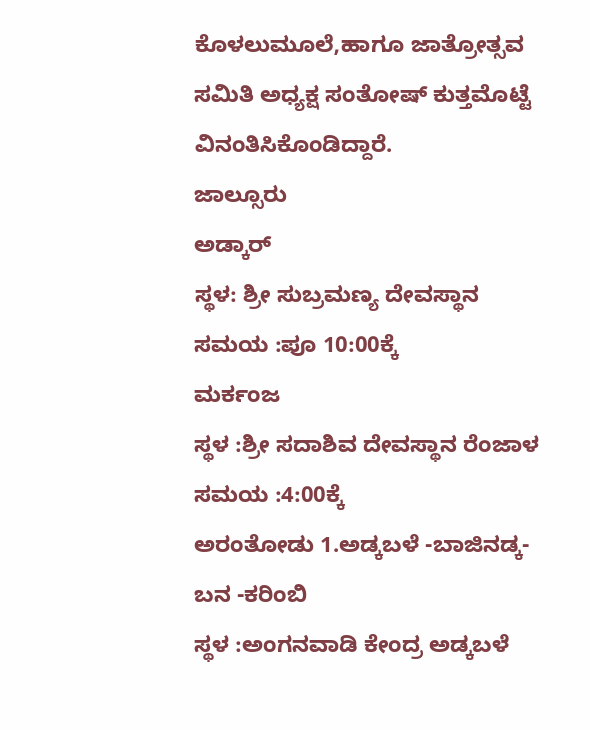ಕೊಳಲುಮೂಲೆ,ಹಾಗೂ ಜಾತ್ರೋತ್ಸವ ಸಮಿತಿ ಅಧ್ಯಕ್ಷ ಸಂತೋಷ್ ಕುತ್ತಮೊಟ್ಟೆ ವಿನಂತಿಸಿಕೊಂಡಿದ್ದಾರೆ.
ಜಾಲ್ಸೂರು
ಅಡ್ಕಾರ್
ಸ್ಥಳ: ಶ್ರೀ ಸುಬ್ರಮಣ್ಯ ದೇವಸ್ಥಾನ
ಸಮಯ :ಪೂ 10:00ಕ್ಕೆ
ಮರ್ಕಂಜ
ಸ್ಥಳ :ಶ್ರೀ ಸದಾಶಿವ ದೇವಸ್ಥಾನ ರೆಂಜಾಳ
ಸಮಯ :4:00ಕ್ಕೆ
ಅರಂತೋಡು 1.ಅಡ್ಕಬಳೆ -ಬಾಜಿನಡ್ಕ-ಬನ -ಕರಿಂಬಿ
ಸ್ಥಳ :ಅಂಗನವಾಡಿ ಕೇಂದ್ರ ಅಡ್ಕಬಳೆ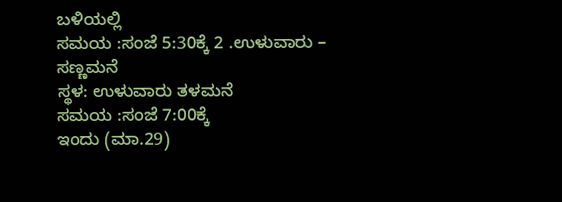ಬಳಿಯಲ್ಲಿ
ಸಮಯ :ಸಂಜೆ 5:30ಕ್ಕೆ 2 .ಉಳುವಾರು – ಸಣ್ಣಮನೆ
ಸ್ಥಳ: ಉಳುವಾರು ತಳಮನೆ
ಸಮಯ :ಸಂಜೆ 7:00ಕ್ಕೆ
ಇಂದು (ಮಾ.29)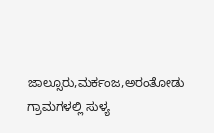ಜಾಲ್ಸೂರು,ಮರ್ಕಂಜ,ಅರಂತೋಡು ಗ್ರಾಮಗಳಲ್ಲಿ ಸುಳ್ಯ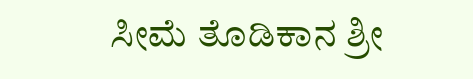ಸೀಮೆ ತೊಡಿಕಾನ ಶ್ರೀ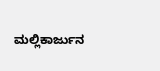ಮಲ್ಲಿಕಾರ್ಜುನ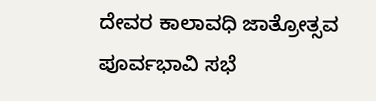ದೇವರ ಕಾಲಾವಧಿ ಜಾತ್ರೋತ್ಸವ ಪೂರ್ವಭಾವಿ ಸಭೆ